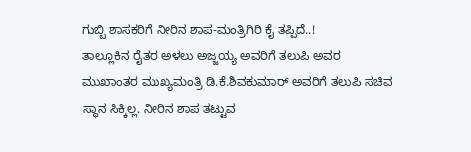ಗುಬ್ಬಿ ಶಾಸಕರಿಗೆ ನೀರಿನ ಶಾಪ-ಮಂತ್ರಿಗಿರಿ ಕೈ ತಪ್ಪಿದೆ..!
ತಾಲ್ಲೂಕಿನ ರೈತರ ಅಳಲು ಅಜ್ಜಯ್ಯ ಅವರಿಗೆ ತಲುಪಿ ಅವರ ಮುಖಾಂತರ ಮುಖ್ಯಮಂತ್ರಿ ಡಿ.ಕೆ.ಶಿವಕುಮಾರ್ ಅವರಿಗೆ ತಲುಪಿ ಸಚಿವ ಸ್ಥಾನ ಸಿಕ್ಕಿಲ್ಲ. ನೀರಿನ ಶಾಪ ತಟ್ಟುವ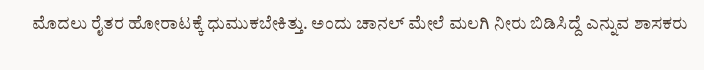ಮೊದಲು ರೈತರ ಹೋರಾಟಕ್ಕೆ ಧುಮುಕಬೇಕಿತ್ತು. ಅಂದು ಚಾನಲ್ ಮೇಲೆ ಮಲಗಿ ನೀರು ಬಿಡಿಸಿದ್ದೆ ಎನ್ನುವ ಶಾಸಕರು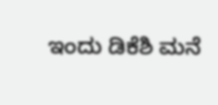ಇಂದು ಡಿಕೆಶಿ ಮನೆ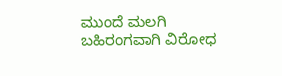ಮುಂದೆ ಮಲಗಿ ಬಹಿರಂಗವಾಗಿ ವಿರೋಧ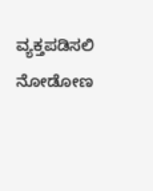ವ್ಯಕ್ತಪಡಿಸಲಿ ನೋಡೋಣ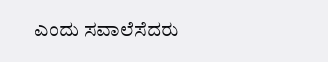ಎಂದು ಸವಾಲೆಸೆದರು